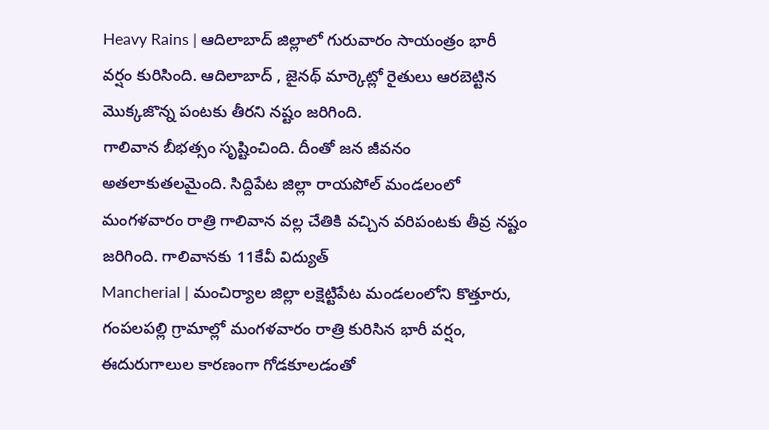Heavy Rains | ఆదిలాబాద్ జిల్లాలో గురువారం సాయంత్రం భారీ వర్షం కురిసింది. ఆదిలాబాద్ , జైనథ్ మార్కెట్లో రైతులు ఆరబెట్టిన మొక్కజొన్న పంటకు తీరని నష్టం జరిగింది.
గాలివాన బీభత్సం సృష్టించింది. దీంతో జన జీవనం అతలాకుతలమైంది. సిద్దిపేట జిల్లా రాయపోల్ మండలంలో మంగళవారం రాత్రి గాలివాన వల్ల చేతికి వచ్చిన వరిపంటకు తీవ్ర నష్టం జరిగింది. గాలివానకు 11కేవీ విద్యుత్
Mancherial | మంచిర్యాల జిల్లా లక్షెట్టిపేట మండలంలోని కొత్తూరు, గంపలపల్లి గ్రామాల్లో మంగళవారం రాత్రి కురిసిన భారీ వర్షం, ఈదురుగాలుల కారణంగా గోడకూలడంతో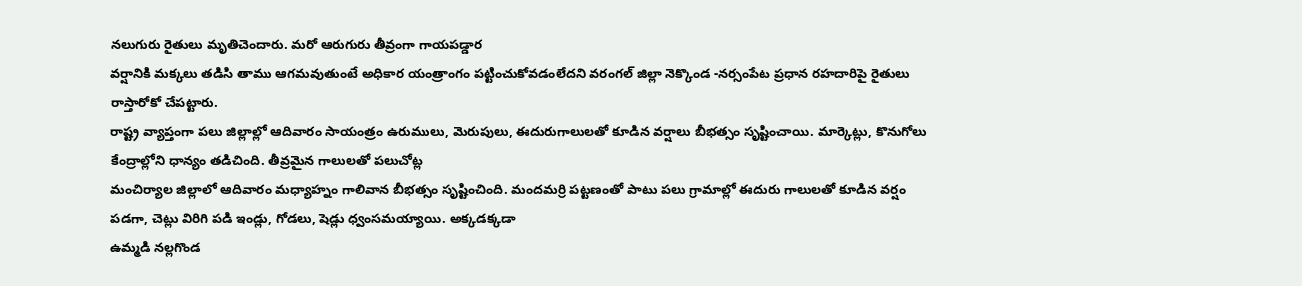నలుగురు రైతులు మృతిచెందారు. మరో ఆరుగురు తీవ్రంగా గాయపడ్డార
వర్షానికి మక్కలు తడిసి తాము ఆగమవుతుంటే అధికార యంత్రాంగం పట్టించుకోవడంలేదని వరంగల్ జిల్లా నెక్కొండ -నర్సంపేట ప్రధాన రహదారిపై రైతులు రాస్తారోకో చేపట్టారు.
రాష్ట్ర వ్యాప్తంగా పలు జిల్లాల్లో ఆదివారం సాయంత్రం ఉరుములు, మెరుపులు, ఈదురుగాలులతో కూడిన వర్షాలు బీభత్సం సృష్టించాయి. మార్కెట్లు, కొనుగోలు కేంద్రాల్లోని ధాన్యం తడిచింది. తీవ్రమైన గాలులతో పలుచోట్ల
మంచిర్యాల జిల్లాలో ఆదివారం మధ్యాహ్నం గాలివాన బీభత్సం సృష్టించింది. మందమర్రి పట్టణంతో పాటు పలు గ్రామాల్లో ఈదురు గాలులతో కూడిన వర్షం పడగా, చెట్లు విరిగి పడి ఇండ్లు, గోడలు, షెడ్లు ధ్వంసమయ్యాయి. అక్కడక్కడా
ఉమ్మడి నల్లగొండ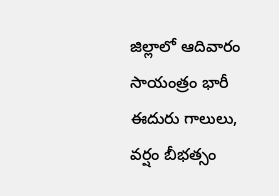జిల్లాలో ఆదివారం సాయంత్రం భారీ ఈదురు గాలులు, వర్షం బీభత్సం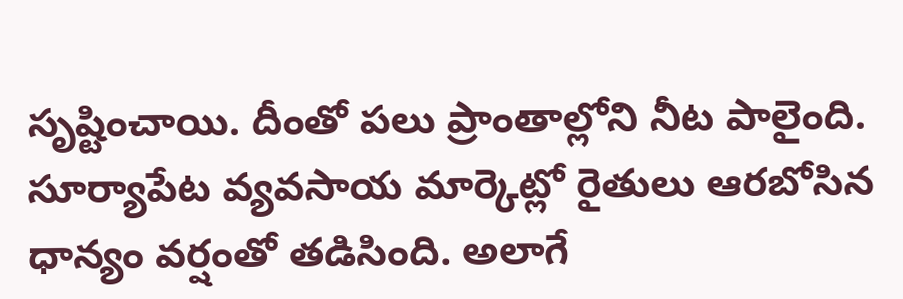సృష్టించాయి. దీంతో పలు ప్రాంతాల్లోని నీట పాలైంది. సూర్యాపేట వ్యవసాయ మార్కెట్లో రైతులు ఆరబోసిన ధాన్యం వర్షంతో తడిసింది. అలాగే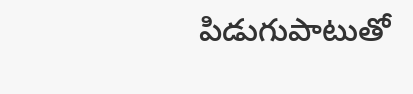పిడుగుపాటుతో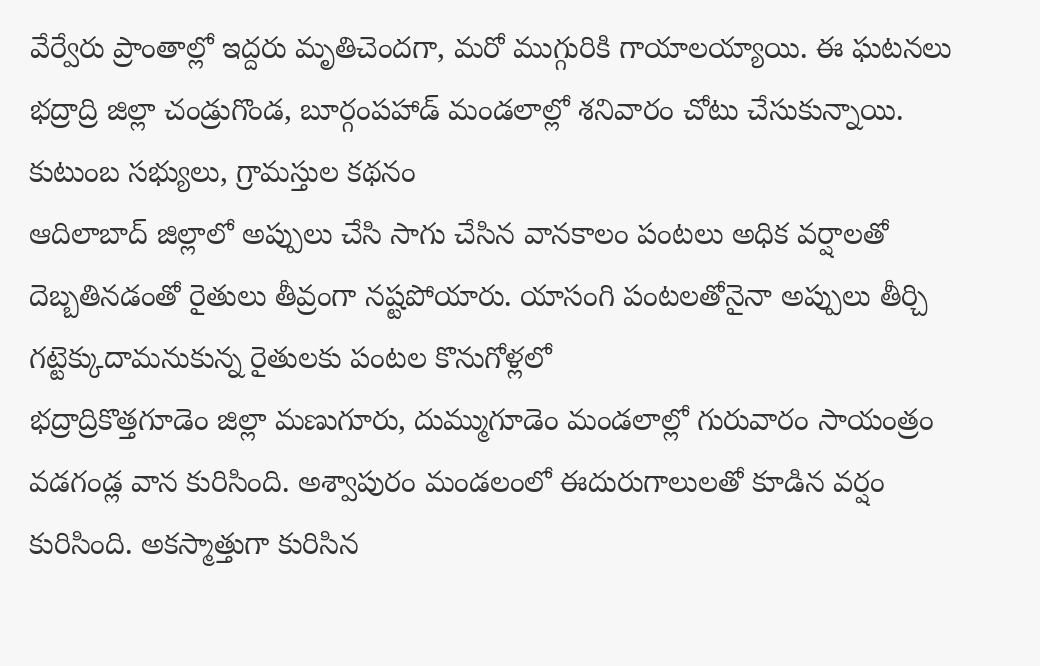వేర్వేరు ప్రాంతాల్లో ఇద్దరు మృతిచెందగా, మరో ముగ్గురికి గాయాలయ్యాయి. ఈ ఘటనలు భద్రాద్రి జిల్లా చండ్రుగొండ, బూర్గంపహాడ్ మండలాల్లో శనివారం చోటు చేసుకున్నాయి. కుటుంబ సభ్యులు, గ్రామస్తుల కథనం
ఆదిలాబాద్ జిల్లాలో అప్పులు చేసి సాగు చేసిన వానకాలం పంటలు అధిక వర్షాలతో దెబ్బతినడంతో రైతులు తీవ్రంగా నష్టపోయారు. యాసంగి పంటలతోనైనా అప్పులు తీర్చి గట్టెక్కుదామనుకున్న రైతులకు పంటల కొనుగోళ్లలో
భద్రాద్రికొత్తగూడెం జిల్లా మణుగూరు, దుమ్ముగూడెం మండలాల్లో గురువారం సాయంత్రం వడగండ్ల వాన కురిసింది. అశ్వాపురం మండలంలో ఈదురుగాలులతో కూడిన వర్షం కురిసింది. అకస్మాత్తుగా కురిసిన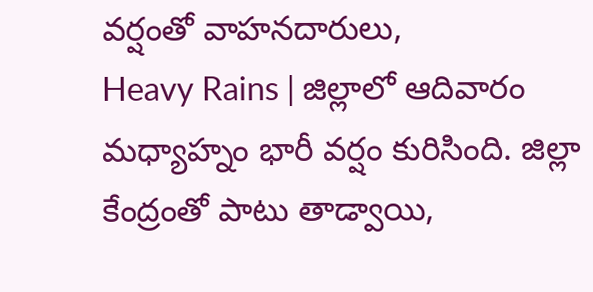వర్షంతో వాహనదారులు,
Heavy Rains | జిల్లాలో ఆదివారం మధ్యాహ్నం భారీ వర్షం కురిసింది. జిల్లా కేంద్రంతో పాటు తాడ్వాయి,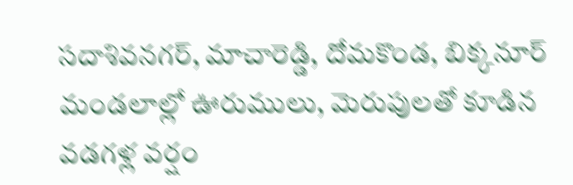సదాశివనగర్, మాచారెడ్డి, దోమకొండ, బిక్కనూర్ మండలాల్లో ఊరుములు, మెరుపులతో కూడిన వడగళ్ల వర్షం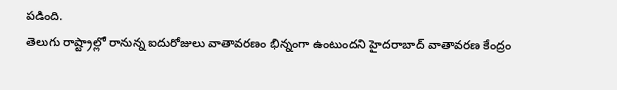పడింది.
తెలుగు రాష్ట్రాల్లో రానున్న ఐదురోజులు వాతావరణం భిన్నంగా ఉంటుందని హైదరాబాద్ వాతావరణ కేంద్రం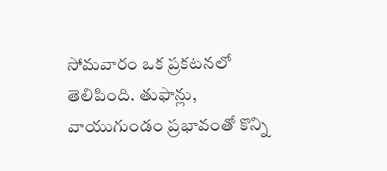సోమవారం ఒక ప్రకటనలో తెలిపింది. తుఫాన్లు, వాయుగుండం ప్రభావంతో కొన్ని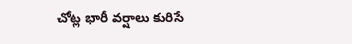చోట్ల భారీ వర్షాలు కురిసే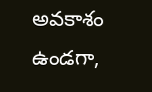అవకాశం ఉండగా,